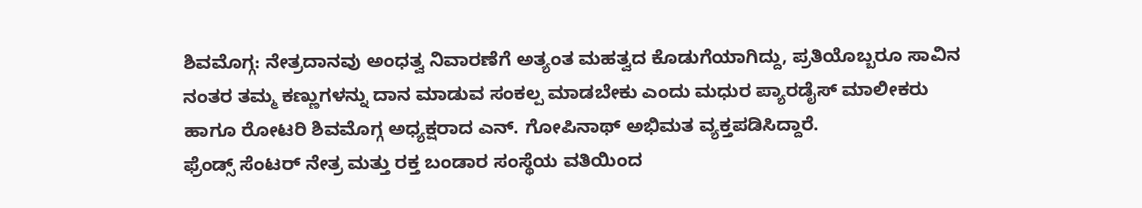ಶಿವಮೊಗ್ಗ: ನೇತ್ರದಾನವು ಅಂಧತ್ವ ನಿವಾರಣೆಗೆ ಅತ್ಯಂತ ಮಹತ್ವದ ಕೊಡುಗೆಯಾಗಿದ್ದು, ಪ್ರತಿಯೊಬ್ಬರೂ ಸಾವಿನ ನಂತರ ತಮ್ಮ ಕಣ್ಣುಗಳನ್ನು ದಾನ ಮಾಡುವ ಸಂಕಲ್ಪ ಮಾಡಬೇಕು ಎಂದು ಮಧುರ ಪ್ಯಾರಡೈಸ್ ಮಾಲೀಕರು ಹಾಗೂ ರೋಟರಿ ಶಿವಮೊಗ್ಗ ಅಧ್ಯಕ್ಷರಾದ ಎನ್. ಗೋಪಿನಾಥ್ ಅಭಿಮತ ವ್ಯಕ್ತಪಡಿಸಿದ್ದಾರೆ.
ಫ್ರೆಂಡ್ಸ್ ಸೆಂಟರ್ ನೇತ್ರ ಮತ್ತು ರಕ್ತ ಬಂಡಾರ ಸಂಸ್ಥೆಯ ವತಿಯಿಂದ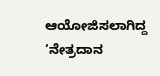ಆಯೋಜಿಸಲಾಗಿದ್ದ ‘ನೇತ್ರದಾನ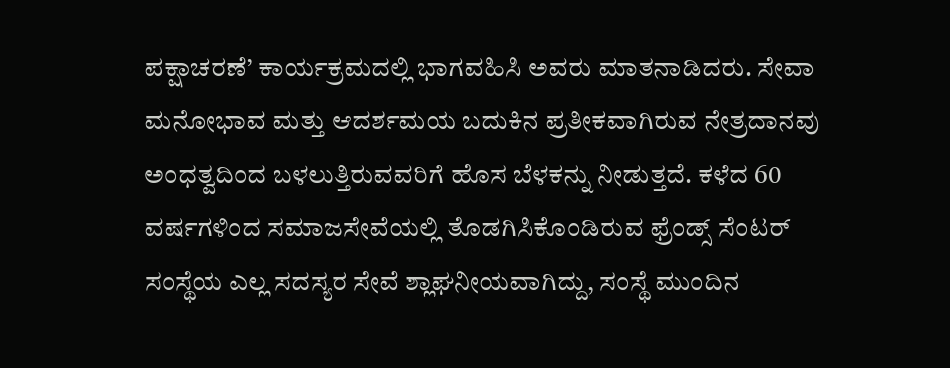ಪಕ್ಷಾಚರಣೆ’ ಕಾರ್ಯಕ್ರಮದಲ್ಲಿ ಭಾಗವಹಿಸಿ ಅವರು ಮಾತನಾಡಿದರು. ಸೇವಾ ಮನೋಭಾವ ಮತ್ತು ಆದರ್ಶಮಯ ಬದುಕಿನ ಪ್ರತೀಕವಾಗಿರುವ ನೇತ್ರದಾನವು ಅಂಧತ್ವದಿಂದ ಬಳಲುತ್ತಿರುವವರಿಗೆ ಹೊಸ ಬೆಳಕನ್ನು ನೀಡುತ್ತದೆ. ಕಳೆದ 60 ವರ್ಷಗಳಿಂದ ಸಮಾಜಸೇವೆಯಲ್ಲಿ ತೊಡಗಿಸಿಕೊಂಡಿರುವ ಫ್ರೆಂಡ್ಸ್ ಸೆಂಟರ್ ಸಂಸ್ಥೆಯ ಎಲ್ಲ ಸದಸ್ಯರ ಸೇವೆ ಶ್ಲಾಘನೀಯವಾಗಿದ್ದು, ಸಂಸ್ಥೆ ಮುಂದಿನ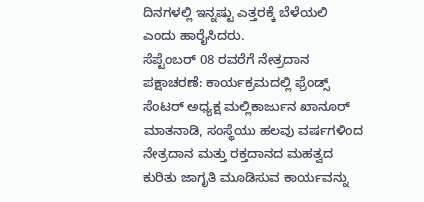ದಿನಗಳಲ್ಲಿ ಇನ್ನಷ್ಟು ಎತ್ತರಕ್ಕೆ ಬೆಳೆಯಲಿ ಎಂದು ಹಾರೈಸಿದರು.
ಸೆಪ್ಟೆಂಬರ್ 08 ರವರೆಗೆ ನೇತ್ರದಾನ ಪಕ್ಷಾಚರಣೆ: ಕಾರ್ಯಕ್ರಮದಲ್ಲಿ ಫ್ರೆಂಡ್ಸ್ ಸೆಂಟರ್ ಅಧ್ಯಕ್ಷ ಮಲ್ಲಿಕಾರ್ಜುನ ಖಾನೂರ್ ಮಾತನಾಡಿ, ಸಂಸ್ಥೆಯು ಹಲವು ವರ್ಷಗಳಿಂದ ನೇತ್ರದಾನ ಮತ್ತು ರಕ್ತದಾನದ ಮಹತ್ವದ ಕುರಿತು ಜಾಗೃತಿ ಮೂಡಿಸುವ ಕಾರ್ಯವನ್ನು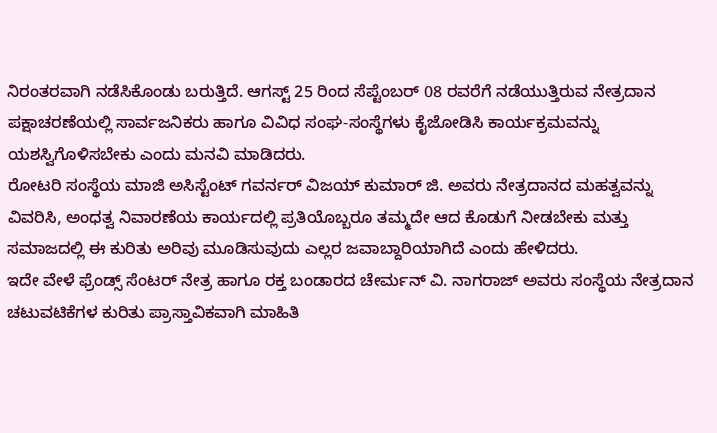ನಿರಂತರವಾಗಿ ನಡೆಸಿಕೊಂಡು ಬರುತ್ತಿದೆ. ಆಗಸ್ಟ್ 25 ರಿಂದ ಸೆಪ್ಟೆಂಬರ್ 08 ರವರೆಗೆ ನಡೆಯುತ್ತಿರುವ ನೇತ್ರದಾನ ಪಕ್ಷಾಚರಣೆಯಲ್ಲಿ ಸಾರ್ವಜನಿಕರು ಹಾಗೂ ವಿವಿಧ ಸಂಘ-ಸಂಸ್ಥೆಗಳು ಕೈಜೋಡಿಸಿ ಕಾರ್ಯಕ್ರಮವನ್ನು ಯಶಸ್ವಿಗೊಳಿಸಬೇಕು ಎಂದು ಮನವಿ ಮಾಡಿದರು.
ರೋಟರಿ ಸಂಸ್ಥೆಯ ಮಾಜಿ ಅಸಿಸ್ಟೆಂಟ್ ಗವರ್ನರ್ ವಿಜಯ್ ಕುಮಾರ್ ಜಿ. ಅವರು ನೇತ್ರದಾನದ ಮಹತ್ವವನ್ನು ವಿವರಿಸಿ, ಅಂಧತ್ವ ನಿವಾರಣೆಯ ಕಾರ್ಯದಲ್ಲಿ ಪ್ರತಿಯೊಬ್ಬರೂ ತಮ್ಮದೇ ಆದ ಕೊಡುಗೆ ನೀಡಬೇಕು ಮತ್ತು ಸಮಾಜದಲ್ಲಿ ಈ ಕುರಿತು ಅರಿವು ಮೂಡಿಸುವುದು ಎಲ್ಲರ ಜವಾಬ್ದಾರಿಯಾಗಿದೆ ಎಂದು ಹೇಳಿದರು.
ಇದೇ ವೇಳೆ ಫ್ರೆಂಡ್ಸ್ ಸೆಂಟರ್ ನೇತ್ರ ಹಾಗೂ ರಕ್ತ ಬಂಡಾರದ ಚೇರ್ಮನ್ ವಿ. ನಾಗರಾಜ್ ಅವರು ಸಂಸ್ಥೆಯ ನೇತ್ರದಾನ ಚಟುವಟಿಕೆಗಳ ಕುರಿತು ಪ್ರಾಸ್ತಾವಿಕವಾಗಿ ಮಾಹಿತಿ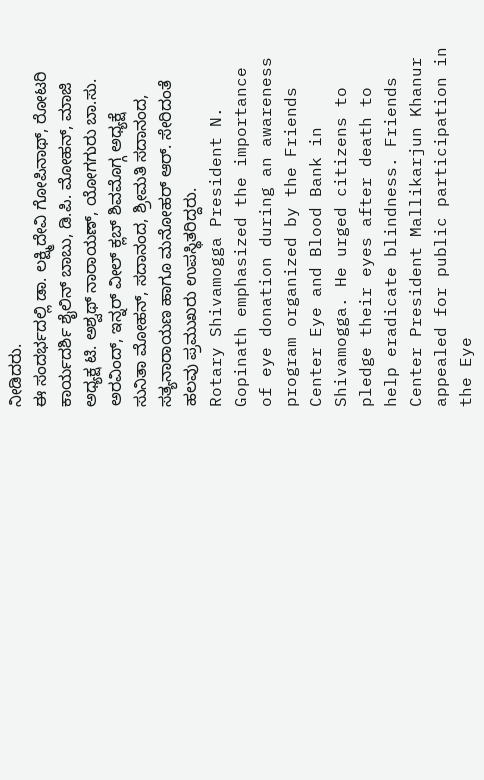ನೀಡಿದರು.
ಈ ಸಂದರ್ಭದಲ್ಲಿ ಡಾ. ಲಕ್ಷ್ಮಿದೇವಿ ಗೋಪಿನಾಥ್, ರೋಟರಿ ಕಾರ್ಯದರ್ಶಿ ಶೈಲಿನ್ ಬಾಬು, ಡಿ.ಪಿ. ಮೋಹನ್, ಮಾಜಿ ಅಧ್ಯಕ್ಷ ಟಿ. ಅಶ್ವಥ್ ನಾರಾಯಣ್, ಯೋಗಗುರು ಬಾ.ಸು. ಅರವಿಂದ್, ಇನ್ನರ್ ವೀಲ್ ಕ್ಲಬ್ ಶಿವಮೊಗ್ಗ ಅಧ್ಯಕ್ಷೆ ಸುನಿತಾ ಮೋಹನ್, ಸದಾನಂದ, ಶ್ರೀಮತಿ ಸದಾನಂದ, ಸತ್ಯನಾರಾಯಣ ಹಾಗೂ ಮನೋಹರ್ ಆರ್. ಸೇರಿದಂತೆ ಹಲವು ಪ್ರಮುಖರು ಉಪಸ್ಥಿತರಿದ್ದರು.
Rotary Shivamogga President N. Gopinath emphasized the importance of eye donation during an awareness program organized by the Friends Center Eye and Blood Bank in Shivamogga. He urged citizens to pledge their eyes after death to help eradicate blindness. Friends Center President Mallikarjun Khanur appealed for public participation in the Eye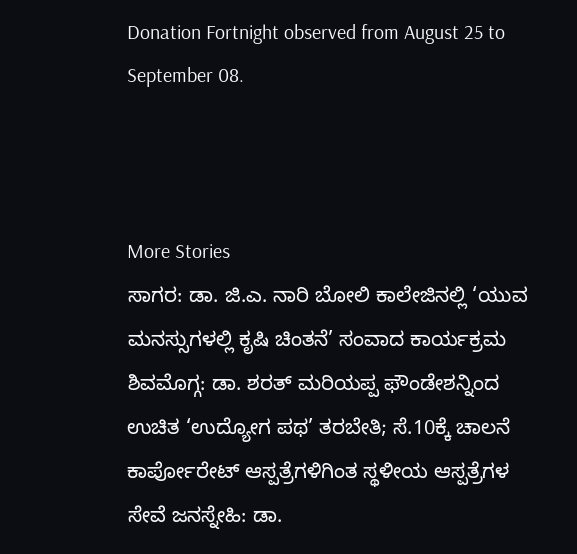Donation Fortnight observed from August 25 to September 08.



More Stories
ಸಾಗರ: ಡಾ. ಜಿ.ಎ. ನಾರಿ ಬೋಲಿ ಕಾಲೇಜಿನಲ್ಲಿ ‘ಯುವ ಮನಸ್ಸುಗಳಲ್ಲಿ ಕೃಷಿ ಚಿಂತನೆ’ ಸಂವಾದ ಕಾರ್ಯಕ್ರಮ
ಶಿವಮೊಗ್ಗ: ಡಾ. ಶರತ್ ಮರಿಯಪ್ಪ ಫೌಂಡೇಶನ್ನಿಂದ ಉಚಿತ ‘ಉದ್ಯೋಗ ಪಥ’ ತರಬೇತಿ; ಸೆ.10ಕ್ಕೆ ಚಾಲನೆ
ಕಾರ್ಪೋರೇಟ್ ಆಸ್ಪತ್ರೆಗಳಿಗಿಂತ ಸ್ಥಳೀಯ ಆಸ್ಪತ್ರೆಗಳ ಸೇವೆ ಜನಸ್ನೇಹಿ: ಡಾ.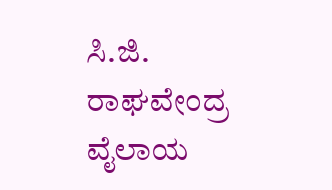ಸಿ.ಜಿ. ರಾಘವೇಂದ್ರ ವೈಲಾಯ